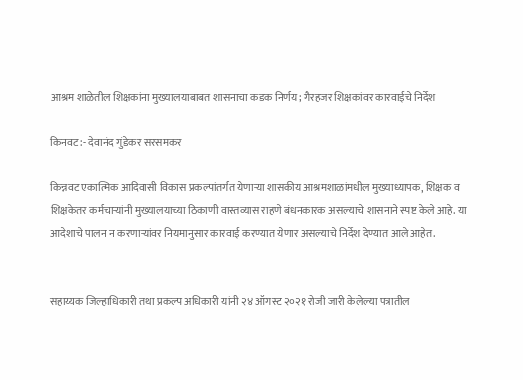आश्रम शाळेतील शिक्षकांना मुख्यालयाबाबत शासनाचा कडक निर्णय; गैरहजर शिक्षकांवर कारवाईचे निर्देश

किनवट:- देवानंद गुंडेकर सरसमकर

किन्नवट एकात्मिक आदिवासी विकास प्रकल्पांतर्गत येणाऱ्या शासकीय आश्रमशाळांमधील मुख्याध्यापक, शिक्षक व शिक्षकेतर कर्मचाऱ्यांनी मुख्यालयाच्या ठिकाणी वास्तव्यास राहणे बंधनकारक असल्याचे शासनाने स्पष्ट केले आहे. या आदेशाचे पालन न करणाऱ्यांवर नियमानुसार कारवाई करण्यात येणार असल्याचे निर्देश देण्यात आले आहेत.


सहाय्यक जिल्हाधिकारी तथा प्रकल्प अधिकारी यांनी २४ ऑगस्ट २०२१ रोजी जारी केलेल्या पत्रातील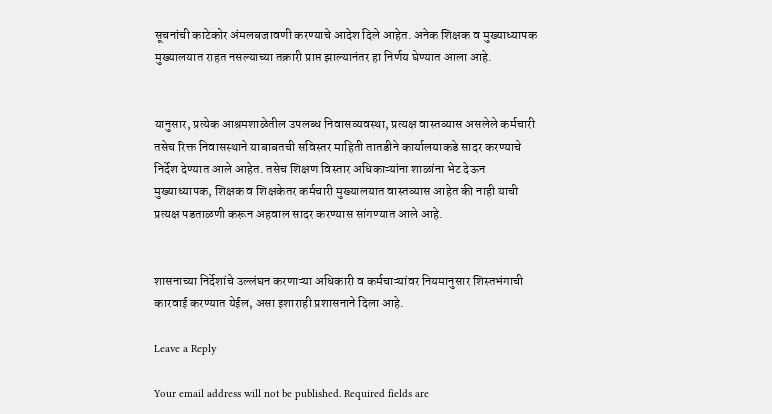सूचनांची काटेकोर अंमलबजावणी करण्याचे आदेश दिले आहेत. अनेक शिक्षक व मुख्याध्यापक मुख्यालयात राहत नसल्याच्या तक्रारी प्राप्त झाल्यानंतर हा निर्णय घेण्यात आला आहे.


यानुसार, प्रत्येक आश्रमशाळेतील उपलब्ध निवासव्यवस्था, प्रत्यक्ष वास्तव्यास असलेले कर्मचारी तसेच रिक्त निवासस्थाने याबाबतची सविस्तर माहिती तातडीने कार्यालयाकडे सादर करण्याचे निर्देश देण्यात आले आहेत. तसेच शिक्षण विस्तार अधिकाऱ्यांना शाळांना भेट देऊन मुख्याध्यापक, शिक्षक व शिक्षकेतर कर्मचारी मुख्यालयात वास्तव्यास आहेत की नाही याची प्रत्यक्ष पडताळणी करून अहवाल सादर करण्यास सांगण्यात आले आहे.


शासनाच्या निर्देशांचे उल्लंघन करणाऱ्या अधिकारी व कर्मचाऱ्यांवर नियमानुसार शिस्तभंगाची कारवाई करण्यात येईल, असा इशाराही प्रशासनाने दिला आहे.

Leave a Reply

Your email address will not be published. Required fields are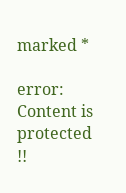marked *

error: Content is protected !!